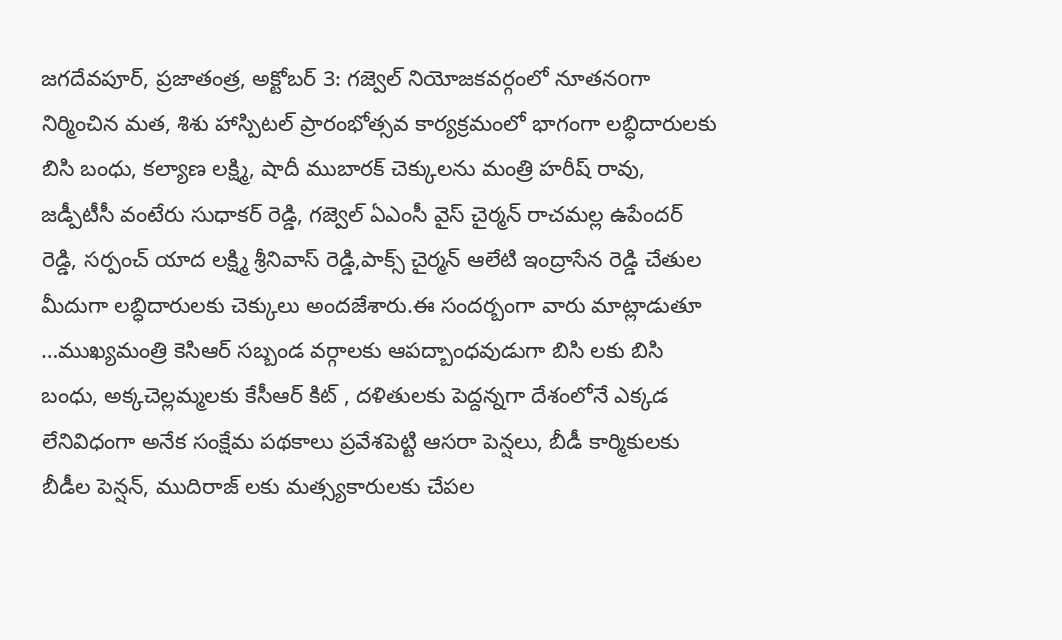జగదేవపూర్, ప్రజాతంత్ర, అక్టోబర్ 3: గజ్వెల్ నియోజకవర్గంలో నూతనoగా నిర్మించిన మత, శిశు హాస్పిటల్ ప్రారంభోత్సవ కార్యక్రమంలో భాగంగా లబ్ధిదారులకు బిసి బంధు, కల్యాణ లక్ష్మి, షాదీ ముబారక్ చెక్కులను మంత్రి హరీష్ రావు, జడ్పీటీసీ వంటేరు సుధాకర్ రెడ్డి, గజ్వెల్ ఏఎంసీ వైస్ చైర్మన్ రాచమల్ల ఉపేందర్ రెడ్డి, సర్పంచ్ యాద లక్ష్మి శ్రీనివాస్ రెడ్డి,పాక్స్ చైర్మన్ ఆలేటి ఇంద్రాసేన రెడ్డి చేతుల మీదుగా లబ్ధిదారులకు చెక్కులు అందజేశారు.ఈ సందర్బంగా వారు మాట్లాడుతూ …ముఖ్యమంత్రి కెసిఆర్ సబ్బండ వర్గాలకు ఆపద్బాంధవుడుగా బిసి లకు బిసి బంధు, అక్కచెల్లమ్మలకు కేసీఆర్ కిట్ , దళితులకు పెద్దన్నగా దేశంలోనే ఎక్కడ లేనివిధంగా అనేక సంక్షేమ పథకాలు ప్రవేశపెట్టి ఆసరా పెన్షలు, బీడీ కార్మికులకు బీడీల పెన్షన్, ముదిరాజ్ లకు మత్స్యకారులకు చేపల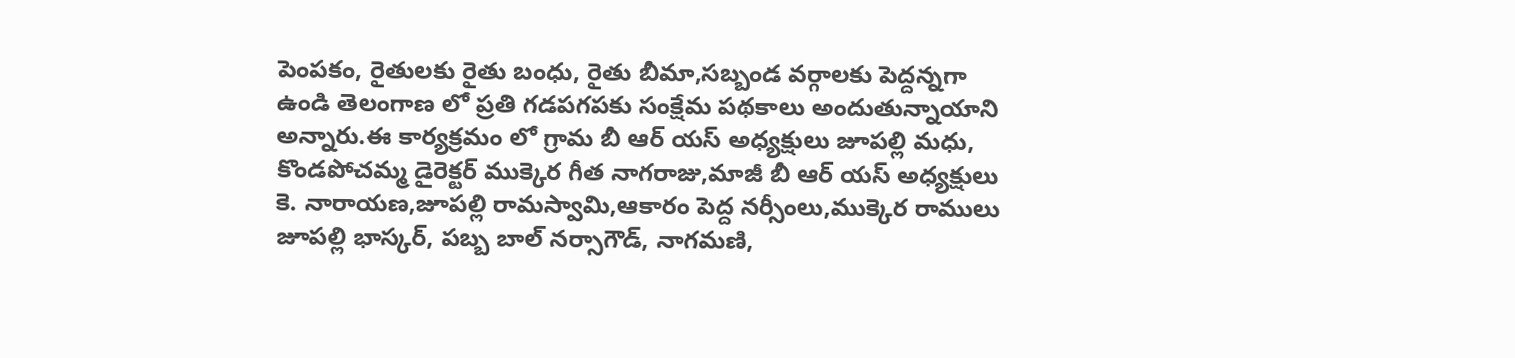పెంపకం, రైతులకు రైతు బంధు, రైతు బీమా,సబ్బండ వర్గాలకు పెద్దన్నగా ఉండి తెలంగాణ లో ప్రతి గడపగపకు సంక్షేమ పథకాలు అందుతున్నాయాని అన్నారు.ఈ కార్యక్రమం లో గ్రామ బీ ఆర్ యస్ అధ్యక్షులు జూపల్లి మధు, కొండపోచమ్మ డైరెక్టర్ ముక్కెర గీత నాగరాజు,మాజీ బీ ఆర్ యస్ అధ్యక్షులు కె. నారాయణ,జూపల్లి రామస్వామి,ఆకారం పెద్ద నర్సీంలు,ముక్కెర రాములు జూపల్లి భాస్కర్, పబ్బ బాల్ నర్సాగౌడ్, నాగమణి,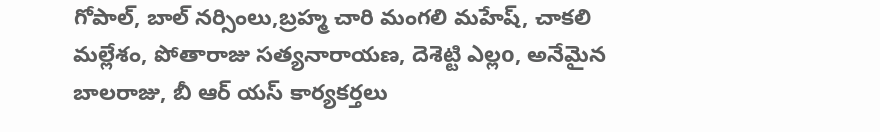గోపాల్, బాల్ నర్సింలు,బ్రహ్మ చారి మంగలి మహేష్, చాకలి మల్లేశం, పోతారాజు సత్యనారాయణ, దెశెట్టి ఎల్లo, అనేమైన బాలరాజు, బీ ఆర్ యస్ కార్యకర్తలు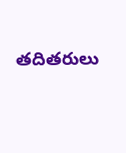తదితరులు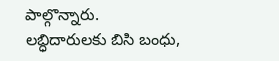పాల్గొన్నారు.
లబ్ధిదారులకు బిసి బంధు,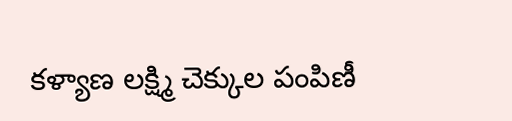కళ్యాణ లక్ష్మి చెక్కుల పంపిణీ